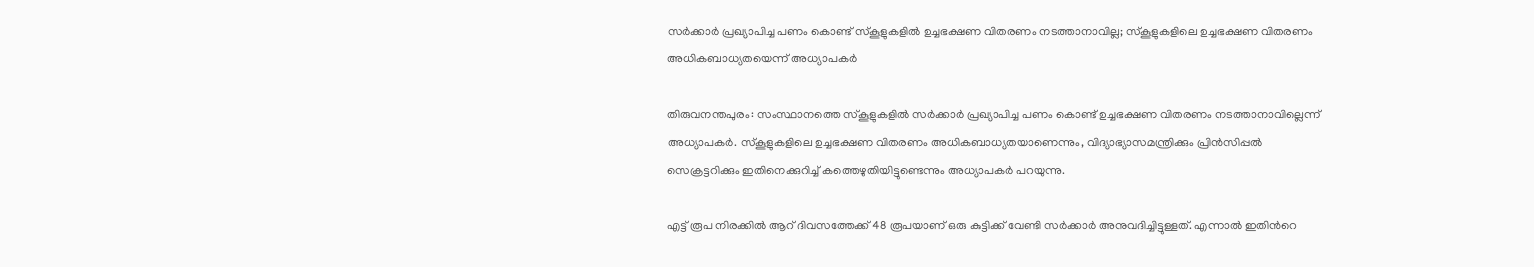സർക്കാർ പ്രഖ്യാപിച്ച പണം കൊണ്ട് സ്കൂളുകളിൽ ഉച്ചഭക്ഷണ വിതരണം നടത്താനാവില്ല; സ്കൂളുകളിലെ ഉച്ചഭക്ഷണ വിതരണം അധികബാധ്യതയെന്ന് അധ്യാപകർ

തിരുവനന്തപുരം: സംസ്ഥാനത്തെ സ്കൂളുകളിൽ സർക്കാർ പ്രഖ്യാപിച്ച പണം കൊണ്ട് ഉച്ചഭക്ഷണ വിതരണം നടത്താനാവില്ലെന്ന് അധ്യാപകർ. സ്കൂളുകളിലെ ഉച്ചഭക്ഷണ വിതരണം അധികബാധ്യതയാണെന്നും, വിദ്യാഭ്യാസമന്ത്രിക്കും പ്രിൻസിപ്പൽ സെക്രട്ടറിക്കും ഇതിനെക്കുറിച്ച്‌ കത്തെഴുതിയിട്ടുണ്ടെന്നും അധ്യാപകർ പറയുന്നു.

എട്ട് രൂപ നിരക്കിൽ ആറ് ദിവസത്തേക്ക് 48 രൂപയാണ് ഒരു കുട്ടിക്ക് വേണ്ടി സർക്കാർ അനുവദിച്ചിട്ടുള്ളത്. എന്നാൽ ഇതിൻറെ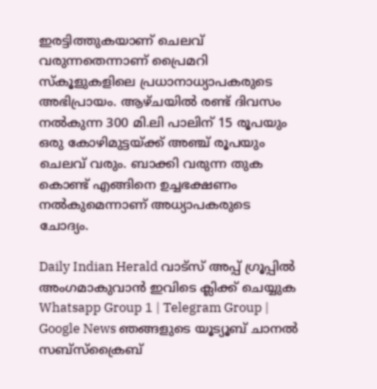ഇരട്ടിത്തുകയാണ് ചെലവ് വരുന്നതെന്നാണ് പ്രൈമറി സ്കൂളുകളിലെ പ്രധാനാധ്യാപകരുടെ അഭിപ്രായം. ആഴ്ചയിൽ രണ്ട് ദിവസം നൽകുന്ന 300 മി.ലി പാലിന് 15 രൂപയും ഒരു കോഴിമുട്ടയ്ക്ക് അഞ്ച് രൂപയും ചെലവ് വരും. ബാക്കി വരുന്ന തുക കൊണ്ട് എങ്ങിനെ ഉച്ചഭക്ഷണം നൽകുമെന്നാണ് അധ്യാപകരുടെ ചോദ്യം.

Daily Indian Herald വാട്സ് അപ്പ് ഗ്രൂപ്പിൽ അംഗമാകുവാൻ ഇവിടെ ക്ലിക്ക് ചെയ്യുക Whatsapp Group 1 | Telegram Group | Google News ഞങ്ങളുടെ യൂട്യൂബ് ചാനൽ സബ്സ്ക്രൈബ്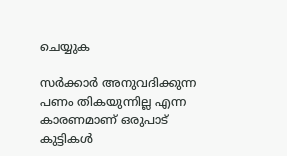ചെയ്യുക

സർക്കാർ അനുവദിക്കുന്ന പണം തികയുന്നില്ല എന്ന കാരണമാണ് ഒരുപാട് കുട്ടികൾ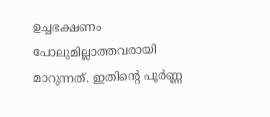ഉച്ചഭക്ഷണം പോലുമില്ലാത്തവരായി മാറുന്നത്. ഇതിന്റെ പൂർണ്ണ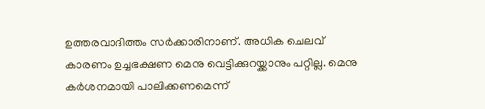ഉത്തരവാദിത്തം സർക്കാരിനാണ്. അധിക ചെലവ് കാരണം ഉച്ചഭക്ഷണ മെനു വെട്ടിക്കുറയ്ക്കാനും പറ്റില്ല. മെനു കർശനമായി പാലിക്കണമെന്ന്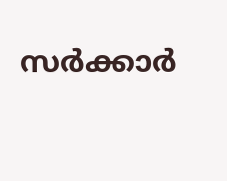സർക്കാർ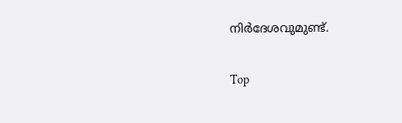നിർദേശവുമുണ്ട്.

Top